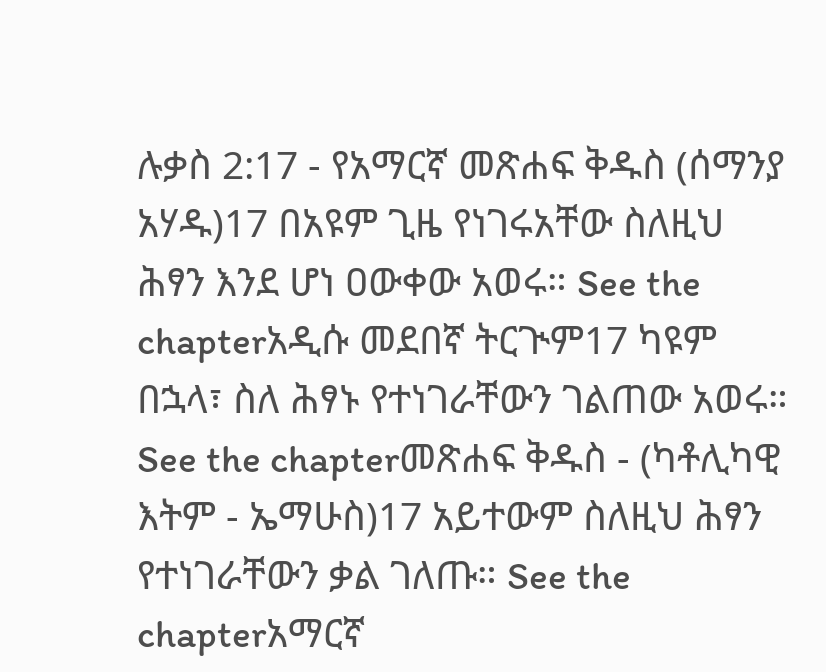ሉቃስ 2:17 - የአማርኛ መጽሐፍ ቅዱስ (ሰማንያ አሃዱ)17 በአዩም ጊዜ የነገሩአቸው ስለዚህ ሕፃን እንደ ሆነ ዐውቀው አወሩ። See the chapterአዲሱ መደበኛ ትርጒም17 ካዩም በኋላ፣ ስለ ሕፃኑ የተነገራቸውን ገልጠው አወሩ። See the chapterመጽሐፍ ቅዱስ - (ካቶሊካዊ እትም - ኤማሁስ)17 አይተውም ስለዚህ ሕፃን የተነገራቸውን ቃል ገለጡ። See the chapterአማርኛ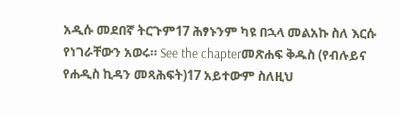አዲሱ መደበኛ ትርጉም17 ሕፃኑንም ካዩ በኋላ መልአኩ ስለ እርሱ የነገራቸውን አወሩ። See the chapterመጽሐፍ ቅዱስ (የብሉይና የሐዲስ ኪዳን መጻሕፍት)17 አይተውም ስለዚህ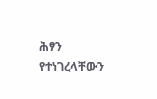ሕፃን የተነገረላቸውን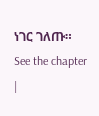ነገር ገለጡ። See the chapter |